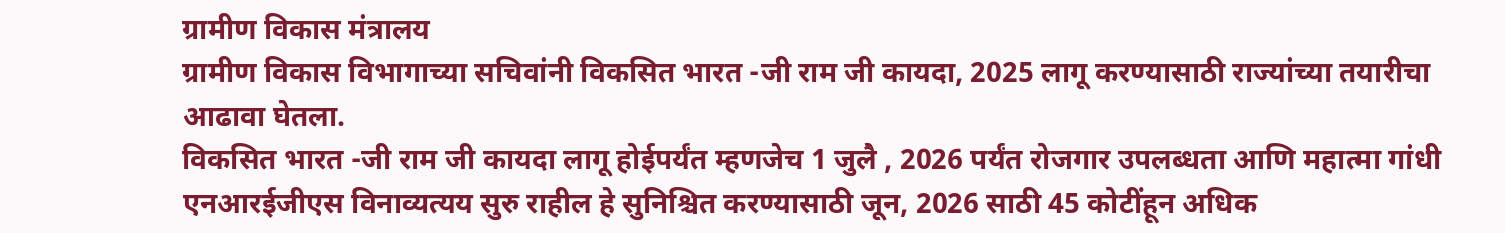ग्रामीण विकास मंत्रालय
ग्रामीण विकास विभागाच्या सचिवांनी विकसित भारत -जी राम जी कायदा, 2025 लागू करण्यासाठी राज्यांच्या तयारीचा आढावा घेतला.
विकसित भारत -जी राम जी कायदा लागू होईपर्यंत म्हणजेच 1 जुलै , 2026 पर्यंत रोजगार उपलब्धता आणि महात्मा गांधी एनआरईजीएस विनाव्यत्यय सुरु राहील हे सुनिश्चित करण्यासाठी जून, 2026 साठी 45 कोटींहून अधिक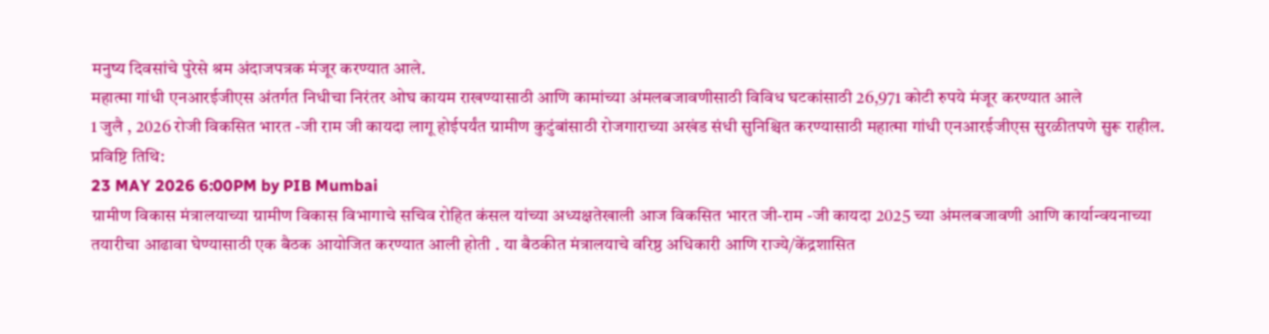मनुष्य दिवसांचे पुरेसे श्रम अंदाजपत्रक मंजूर करण्यात आले.
महात्मा गांधी एनआरईजीएस अंतर्गत निधीचा निरंतर ओघ कायम राखण्यासाठी आणि कामांच्या अंमलबजावणीसाठी विविध घटकांसाठी 26,971 कोटी रुपये मंजूर करण्यात आले
1 जुलै , 2026 रोजी विकसित भारत -जी राम जी कायदा लागू होईपर्यंत ग्रामीण कुटुंबांसाठी रोजगाराच्या अखंड संधी सुनिश्चित करण्यासाठी महात्मा गांधी एनआरईजीएस सुरळीतपणे सुरू राहील.
प्रविष्टि तिथि:
23 MAY 2026 6:00PM by PIB Mumbai
ग्रामीण विकास मंत्रालयाच्या ग्रामीण विकास विभागाचे सचिव रोहित कंसल यांच्या अध्यक्षतेखाली आज विकसित भारत जी-राम -जी कायदा 2025 च्या अंमलबजावणी आणि कार्यान्वयनाच्या तयारीचा आढावा घेण्यासाठी एक बैठक आयोजित करण्यात आली होती . या बैठकीत मंत्रालयाचे वरिष्ठ अधिकारी आणि राज्ये/केंद्रशासित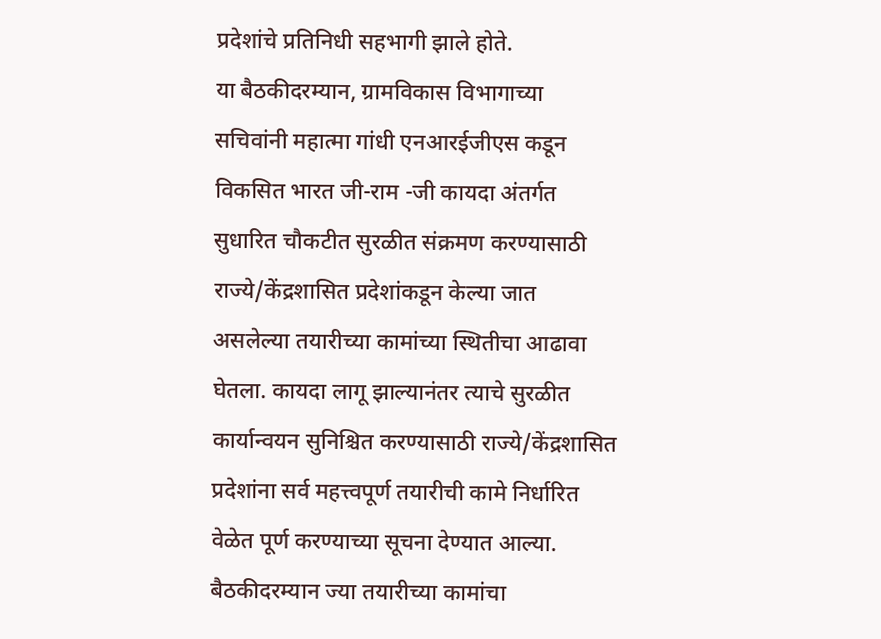प्रदेशांचे प्रतिनिधी सहभागी झाले होते.
या बैठकीदरम्यान, ग्रामविकास विभागाच्या सचिवांनी महात्मा गांधी एनआरईजीएस कडून विकसित भारत जी-राम -जी कायदा अंतर्गत सुधारित चौकटीत सुरळीत संक्रमण करण्यासाठी राज्ये/केंद्रशासित प्रदेशांकडून केल्या जात असलेल्या तयारीच्या कामांच्या स्थितीचा आढावा घेतला. कायदा लागू झाल्यानंतर त्याचे सुरळीत कार्यान्वयन सुनिश्चित करण्यासाठी राज्ये/केंद्रशासित प्रदेशांना सर्व महत्त्वपूर्ण तयारीची कामे निर्धारित वेळेत पूर्ण करण्याच्या सूचना देण्यात आल्या.
बैठकीदरम्यान ज्या तयारीच्या कामांचा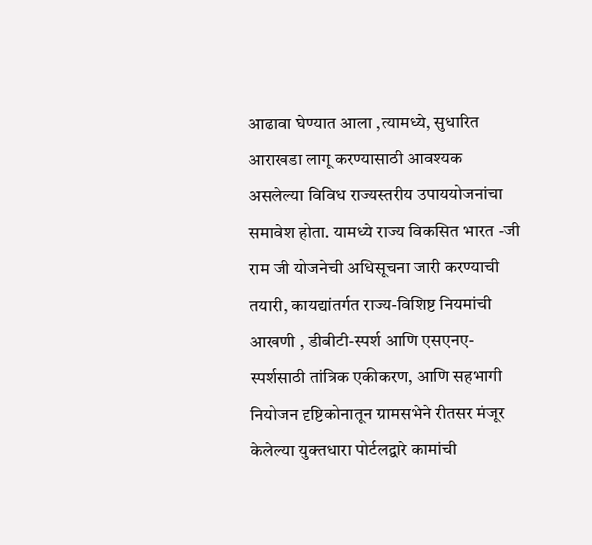आढावा घेण्यात आला ,त्यामध्ये, सुधारित आराखडा लागू करण्यासाठी आवश्यक असलेल्या विविध राज्यस्तरीय उपाययोजनांचा समावेश होता. यामध्ये राज्य विकसित भारत -जी राम जी योजनेची अधिसूचना जारी करण्याची तयारी, कायद्यांतर्गत राज्य-विशिष्ट नियमांची आखणी , डीबीटी-स्पर्श आणि एसएनए-स्पर्शसाठी तांत्रिक एकीकरण, आणि सहभागी नियोजन दृष्टिकोनातून ग्रामसभेने रीतसर मंजूर केलेल्या युक्तधारा पोर्टलद्वारे कामांची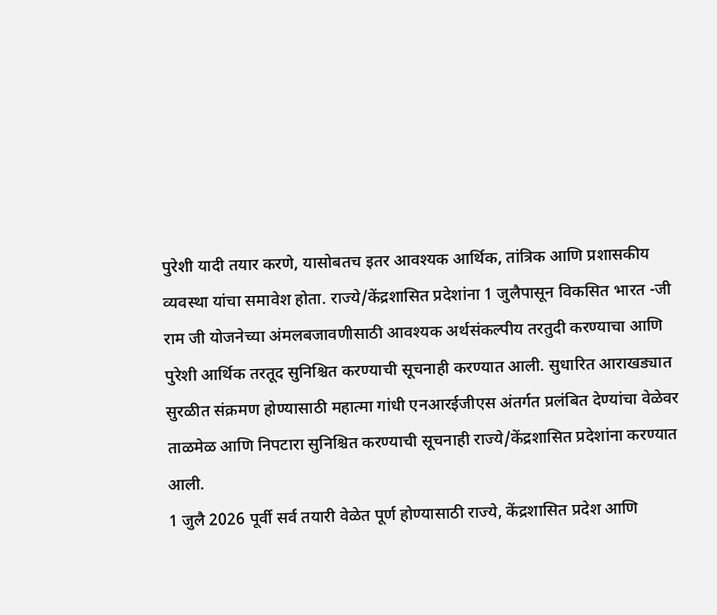पुरेशी यादी तयार करणे, यासोबतच इतर आवश्यक आर्थिक, तांत्रिक आणि प्रशासकीय व्यवस्था यांचा समावेश होता. राज्ये/केंद्रशासित प्रदेशांना 1 जुलैपासून विकसित भारत -जी राम जी योजनेच्या अंमलबजावणीसाठी आवश्यक अर्थसंकल्पीय तरतुदी करण्याचा आणि पुरेशी आर्थिक तरतूद सुनिश्चित करण्याची सूचनाही करण्यात आली. सुधारित आराखड्यात सुरळीत संक्रमण होण्यासाठी महात्मा गांधी एनआरईजीएस अंतर्गत प्रलंबित देण्यांचा वेळेवर ताळमेळ आणि निपटारा सुनिश्चित करण्याची सूचनाही राज्ये/केंद्रशासित प्रदेशांना करण्यात आली.
1 जुलै 2026 पूर्वी सर्व तयारी वेळेत पूर्ण होण्यासाठी राज्ये, केंद्रशासित प्रदेश आणि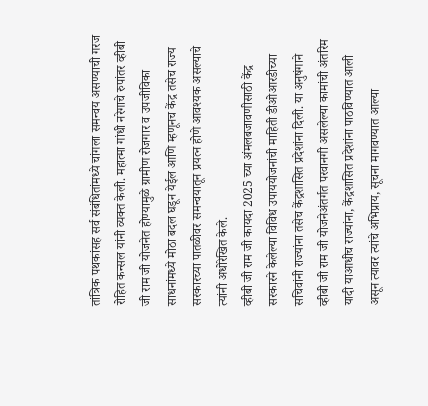तांत्रिक पथकांसह सर्व संबंधितांमध्ये चांगला समन्वय असण्याची गरज रोहित कन्सल यांनी व्यक्त केली. महात्मा गांधी नरेगाचे रुपांतर व्हीबी जी राम जी योजनेत होण्यामुळे ग्रामीण रोजगार व उपजीविका साधनांमध्ये मोठा बदल घडून येईल आणि म्हणूनच केंद्र तसेच राज्य सरकारच्या पातळीवर समन्वयातून प्रयत्न होणे आवश्यक असल्याचे त्यांनी अधोरेखित केले.
व्हीबी जी राम जी कायदा 2025 च्या अंमलबजावणीसाठी केंद्र सरकारने केलेल्या विविध उपाययोजनांची माहिती डीओआरडीच्या सचिवांनी राज्यांना तसेच केंद्रशासित प्रदेशांना दिली. या अनुषंगाने व्हीबी जी राम जी योजनेअंतर्गत परवानगी असलेल्या कामांची अंतरिम यादी याआधीच राज्यांना, केंद्रशासित प्रदेशांना पाठविण्यात आली असून त्यावर त्यांचे अभिप्राय, सूचना मागवण्यात आल्या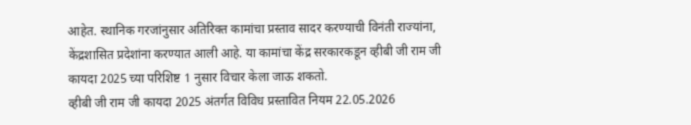आहेत. स्थानिक गरजांनुसार अतिरिक्त कामांचा प्रस्ताव सादर करण्याची विनंती राज्यांना, केंद्रशासित प्रदेशांना करण्यात आली आहे. या कामांचा केंद्र सरकारकडून व्हीबी जी राम जी कायदा 2025 च्या परिशिष्ट 1 नुसार विचार केला जाऊ शकतो.
व्हीबी जी राम जी कायदा 2025 अंतर्गत विविध प्रस्तावित नियम 22.05.2026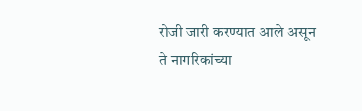रोजी जारी करण्यात आले असून ते नागरिकांच्या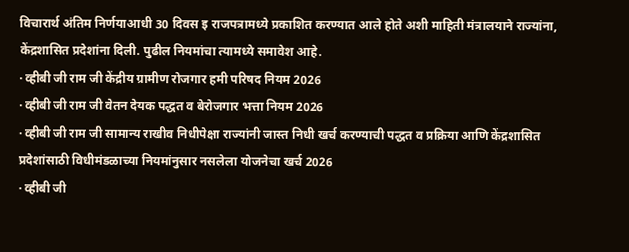विचारार्थ अंतिम निर्णयाआधी 30 दिवस इ राजपत्रामध्ये प्रकाशित करण्यात आले होते अशी माहिती मंत्रालयाने राज्यांना, केंद्रशासित प्रदेशांना दिली. पुढील नियमांचा त्यामध्ये समावेश आहे.
· व्हीबी जी राम जी केंद्रीय ग्रामीण रोजगार हमी परिषद नियम 2026
· व्हीबी जी राम जी वेतन देयक पद्धत व बेरोजगार भत्ता नियम 2026
· व्हीबी जी राम जी सामान्य राखीव निधीपेक्षा राज्यांनी जास्त निधी खर्च करण्याची पद्धत व प्रक्रिया आणि केंद्रशासित प्रदेशांसाठी विधीमंडळाच्या नियमांनुसार नसलेला योजनेचा खर्च 2026
· व्हीबी जी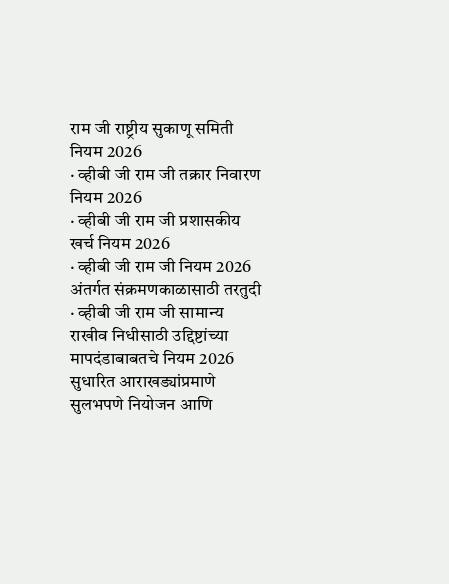राम जी राष्ट्रीय सुकाणू समिती नियम 2026
· व्हीबी जी राम जी तक्रार निवारण नियम 2026
· व्हीबी जी राम जी प्रशासकीय खर्च नियम 2026
· व्हीबी जी राम जी नियम 2026 अंतर्गत संक्रमणकाळासाठी तरतुदी
· व्हीबी जी राम जी सामान्य राखीव निधीसाठी उद्दिष्टांच्या मापदंडाबाबतचे नियम 2026
सुधारित आराखड्यांप्रमाणे सुलभपणे नियोजन आणि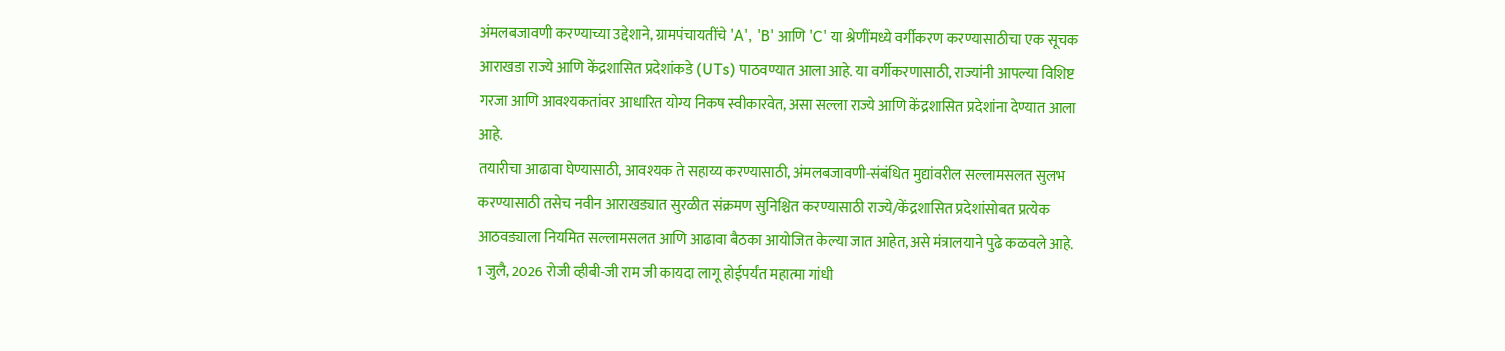अंमलबजावणी करण्याच्या उद्देशाने, ग्रामपंचायतींचे 'A', 'B' आणि 'C' या श्रेणींमध्ये वर्गीकरण करण्यासाठीचा एक सूचक आराखडा राज्ये आणि केंद्रशासित प्रदेशांकडे (UTs) पाठवण्यात आला आहे. या वर्गीकरणासाठी, राज्यांनी आपल्या विशिष्ट गरजा आणि आवश्यकतांवर आधारित योग्य निकष स्वीकारवेत, असा सल्ला राज्ये आणि केंद्रशासित प्रदेशांना देण्यात आला आहे.
तयारीचा आढावा घेण्यासाठी, आवश्यक ते सहाय्य करण्यासाठी, अंमलबजावणी-संबंधित मुद्यांवरील सल्लामसलत सुलभ करण्यासाठी तसेच नवीन आराखड्यात सुरळीत संक्रमण सुनिश्चित करण्यासाठी राज्ये/केंद्रशासित प्रदेशांसोबत प्रत्येक आठवड्याला नियमित सल्लामसलत आणि आढावा बैठका आयोजित केल्या जात आहेत,असे मंत्रालयाने पुढे कळवले आहे.
1 जुलै, 2026 रोजी व्हीबी-जी राम जी कायदा लागू होईपर्यंत महात्मा गांधी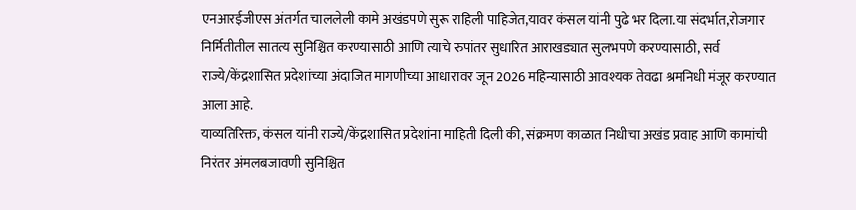एनआरईजीएस अंतर्गत चाललेली कामे अखंडपणे सुरू राहिली पाहिजेत,यावर कंसल यांनी पुढे भर दिला.या संदर्भात,रोजगार निर्मितीतील सातत्य सुनिश्चित करण्यासाठी आणि त्याचे रुपांतर सुधारित आराखड्यात सुलभपणे करण्यासाठी, सर्व राज्ये/केंद्रशासित प्रदेशांच्या अंदाजित मागणीच्या आधारावर जून 2026 महिन्यासाठी आवश्यक तेवढा श्रमनिधी मंजूर करण्यात आला आहे.
याव्यतिरिक्त, कंसल यांनी राज्ये/केंद्रशासित प्रदेशांना माहिती दिली की, संक्रमण काळात निधीचा अखंड प्रवाह आणि कामांची निरंतर अंमलबजावणी सुनिश्चित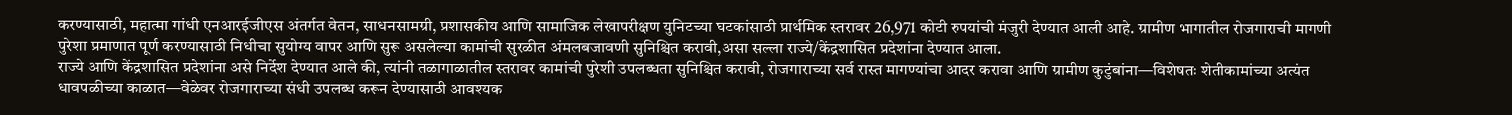करण्यासाठी, महात्मा गांधी एनआरईजीएस अंतर्गत वेतन, साधनसामग्री, प्रशासकीय आणि सामाजिक लेखापरीक्षण युनिटच्या घटकांसाठी प्रार्थमिक स्तरावर 26,971 कोटी रुपयांची मंजुरी देण्यात आली आहे. ग्रामीण भागातील रोजगाराची मागणी पुरेशा प्रमाणात पूर्ण करण्यासाठी निधीचा सुयोग्य वापर आणि सुरू असलेल्या कामांची सुरळीत अंमलबजावणी सुनिश्चित करावी,असा सल्ला राज्ये/केंद्रशासित प्रदेशांना देण्यात आला.
राज्ये आणि केंद्रशासित प्रदेशांना असे निर्देश देण्यात आले की, त्यांनी तळागाळातील स्तरावर कामांची पुरेशी उपलब्धता सुनिश्चित करावी, रोजगाराच्या सर्व रास्त मागण्यांचा आदर करावा आणि ग्रामीण कुटुंबांना—विशेषतः शेतीकामांच्या अत्यंत धावपळीच्या काळात—वेळेवर रोजगाराच्या संधी उपलब्ध करून देण्यासाठी आवश्यक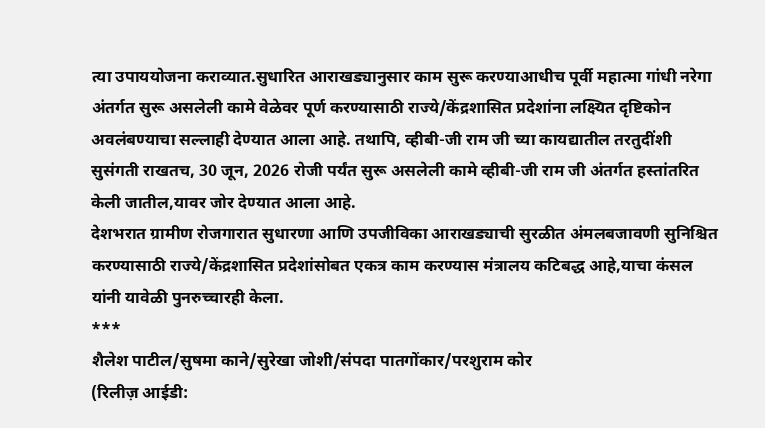त्या उपाययोजना कराव्यात.सुधारित आराखड्यानुसार काम सुरू करण्याआधीच पूर्वी महात्मा गांधी नरेगा अंतर्गत सुरू असलेली कामे वेळेवर पूर्ण करण्यासाठी राज्ये/केंद्रशासित प्रदेशांना लक्ष्यित दृष्टिकोन अवलंबण्याचा सल्लाही देण्यात आला आहे. तथापि, व्हीबी-जी राम जी च्या कायद्यातील तरतुदींशी सुसंगती राखतच, 30 जून, 2026 रोजी पर्यंत सुरू असलेली कामे व्हीबी-जी राम जी अंतर्गत हस्तांतरित केली जातील,यावर जोर देण्यात आला आहे.
देशभरात ग्रामीण रोजगारात सुधारणा आणि उपजीविका आराखड्याची सुरळीत अंमलबजावणी सुनिश्चित करण्यासाठी राज्ये/केंद्रशासित प्रदेशांसोबत एकत्र काम करण्यास मंत्रालय कटिबद्ध आहे,याचा कंसल यांनी यावेळी पुनरुच्चारही केला.
***
शैलेश पाटील/सुषमा काने/सुरेखा जोशी/संपदा पातगोंकार/परशुराम कोर
(रिलीज़ आईडी: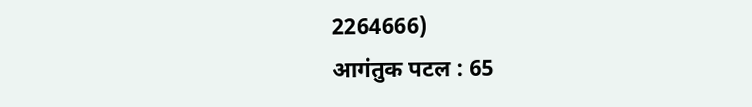2264666)
आगंतुक पटल : 65